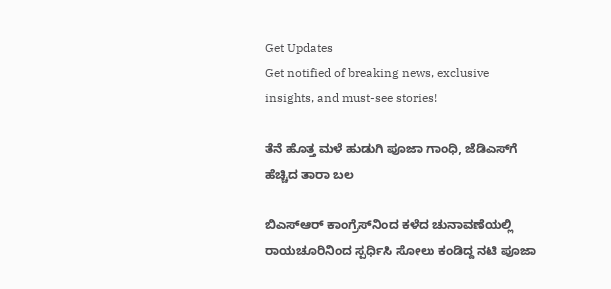Get Updates
Get notified of breaking news, exclusive insights, and must-see stories!

ತೆನೆ ಹೊತ್ತ ಮಳೆ ಹುಡುಗಿ ಪೂಜಾ ಗಾಂಧಿ, ಜೆಡಿಎಸ್‌ಗೆ ಹೆಚ್ಚಿದ ತಾರಾ ಬಲ

ಬಿಎಸ್‌ಆರ್‌ ಕಾಂಗ್ರೆಸ್‌ನಿಂದ ಕಳೆದ ಚುನಾವಣೆಯಲ್ಲಿ ರಾಯಚೂರಿನಿಂದ ಸ್ಪರ್ಧಿಸಿ ಸೋಲು ಕಂಡಿದ್ದ ನಟಿ ಪೂಜಾ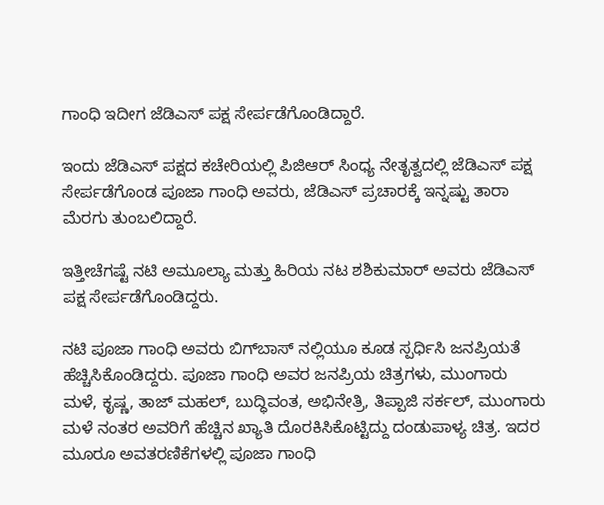ಗಾಂಧಿ ಇದೀಗ ಜೆಡಿಎಸ್ ಪಕ್ಷ ಸೇರ್ಪಡೆಗೊಂಡಿದ್ದಾರೆ.

ಇಂದು ಜೆಡಿಎಸ್‌ ಪಕ್ಷದ ಕಚೇರಿಯಲ್ಲಿ ಪಿಜಿಆರ್ ಸಿಂಧ್ಯ ನೇತೃತ್ವದಲ್ಲಿ ಜೆಡಿಎಸ್ ಪಕ್ಷ ಸೇರ್ಪಡೆಗೊಂಡ ಪೂಜಾ ಗಾಂಧಿ ಅವರು, ಜೆಡಿಎಸ್ ಪ್ರಚಾರಕ್ಕೆ ಇನ್ನಷ್ಟು ತಾರಾ ಮೆರಗು ತುಂಬಲಿದ್ದಾರೆ.

ಇತ್ತೀಚೆಗಷ್ಟೆ ನಟಿ ಅಮೂಲ್ಯಾ ಮತ್ತು ಹಿರಿಯ ನಟ ಶಶಿಕುಮಾರ್ ಅವರು ಜೆಡಿಎಸ್ ಪಕ್ಷ ಸೇರ್ಪಡೆಗೊಂಡಿದ್ದರು.

ನಟಿ ಪೂಜಾ ಗಾಂಧಿ ಅವರು ಬಿಗ್‌ಬಾಸ್ ನಲ್ಲಿಯೂ ಕೂಡ ಸ್ಪರ್ಧಿಸಿ ಜನಪ್ರಿಯತೆ ಹೆಚ್ಚಿಸಿಕೊಂಡಿದ್ದರು. ಪೂಜಾ ಗಾಂಧಿ ಅವರ ಜನಪ್ರಿಯ ಚಿತ್ರಗಳು, ಮುಂಗಾರು ಮಳೆ, ಕೃಷ್ಣ, ತಾಜ್ ಮಹಲ್, ಬುದ್ಧಿವಂತ, ಅಭಿನೇತ್ರಿ, ತಿಪ್ಪಾಜಿ ಸರ್ಕಲ್, ಮುಂಗಾರು ಮಳೆ ನಂತರ ಅವರಿಗೆ ಹೆಚ್ಚಿನ ಖ್ಯಾತಿ ದೊರಕಿಸಿಕೊಟ್ಟಿದ್ದು ದಂಡುಪಾಳ್ಯ ಚಿತ್ರ. ಇದರ ಮೂರೂ ಅವತರಣಿಕೆಗಳಲ್ಲಿ ಪೂಜಾ ಗಾಂಧಿ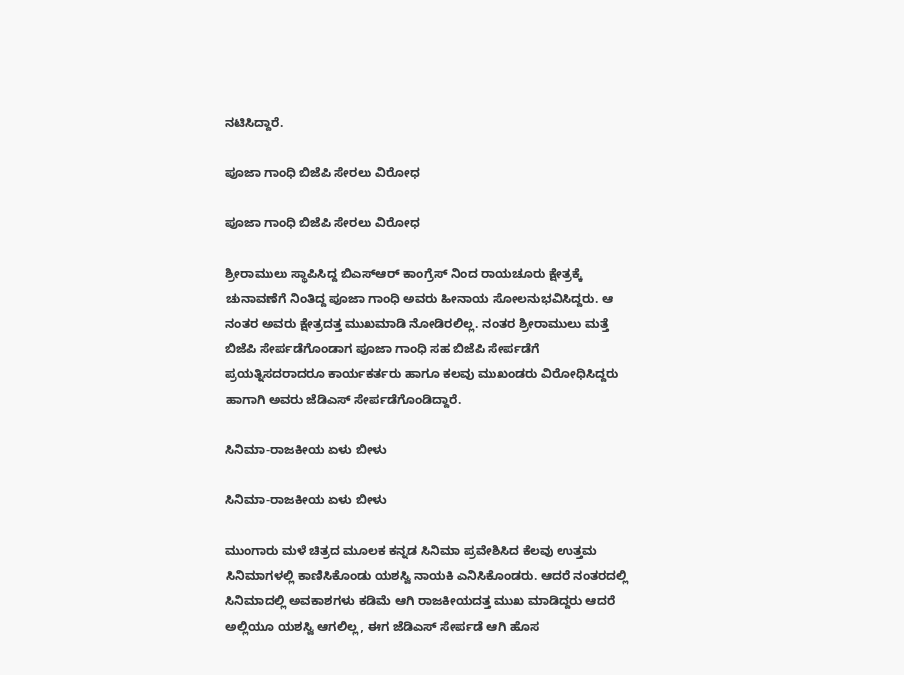ನಟಿಸಿದ್ದಾರೆ.

ಪೂಜಾ ಗಾಂಧಿ ಬಿಜೆಪಿ ಸೇರಲು ವಿರೋಧ

ಪೂಜಾ ಗಾಂಧಿ ಬಿಜೆಪಿ ಸೇರಲು ವಿರೋಧ

ಶ್ರೀರಾಮುಲು ಸ್ಥಾಪಿಸಿದ್ದ ಬಿಎಸ್‌ಆರ್ ಕಾಂಗ್ರೆಸ್‌ ನಿಂದ ರಾಯಚೂರು ಕ್ಷೇತ್ರಕ್ಕೆ ಚುನಾವಣೆಗೆ ನಿಂತಿದ್ದ ಪೂಜಾ ಗಾಂಧಿ ಅವರು ಹೀನಾಯ ಸೋಲನುಭವಿಸಿದ್ದರು. ಆ ನಂತರ ಅವರು ಕ್ಷೇತ್ರದತ್ತ ಮುಖಮಾಡಿ ನೋಡಿರಲಿಲ್ಲ. ನಂತರ ಶ್ರೀರಾಮುಲು ಮತ್ತೆ ಬಿಜೆಪಿ ಸೇರ್ಪಡೆಗೊಂಡಾಗ ಪೂಜಾ ಗಾಂಧಿ ಸಹ ಬಿಜೆಪಿ ಸೇರ್ಪಡೆಗೆ ಪ್ರಯತ್ನಿಸದರಾದರೂ ಕಾರ್ಯಕರ್ತರು ಹಾಗೂ ಕಲವು ಮುಖಂಡರು ವಿರೋಧಿಸಿದ್ದರು ಹಾಗಾಗಿ ಅವರು ಜೆಡಿಎಸ್ ಸೇರ್ಪಡೆಗೊಂಡಿದ್ದಾರೆ.

ಸಿನಿಮಾ-ರಾಜಕೀಯ ಏಳು ಬೀಳು

ಸಿನಿಮಾ-ರಾಜಕೀಯ ಏಳು ಬೀಳು

ಮುಂಗಾರು ಮಳೆ ಚಿತ್ರದ ಮೂಲಕ ಕನ್ನಡ ಸಿನಿಮಾ ಪ್ರವೇಶಿಸಿದ ಕೆಲವು ಉತ್ತಮ ಸಿನಿಮಾಗಳಲ್ಲಿ ಕಾಣಿಸಿಕೊಂಡು ಯಶಸ್ವಿ ನಾಯಕಿ ಎನಿಸಿಕೊಂಡರು. ಆದರೆ ನಂತರದಲ್ಲಿ ಸಿನಿಮಾದಲ್ಲಿ ಅವಕಾಶಗಳು ಕಡಿಮೆ ಆಗಿ ರಾಜಕೀಯದತ್ತ ಮುಖ ಮಾಡಿದ್ದರು ಆದರೆ ಅಲ್ಲಿಯೂ ಯಶಸ್ವಿ ಆಗಲಿಲ್ಲ, ಈಗ ಜೆಡಿಎಸ್ ಸೇರ್ಪಡೆ ಆಗಿ ಹೊಸ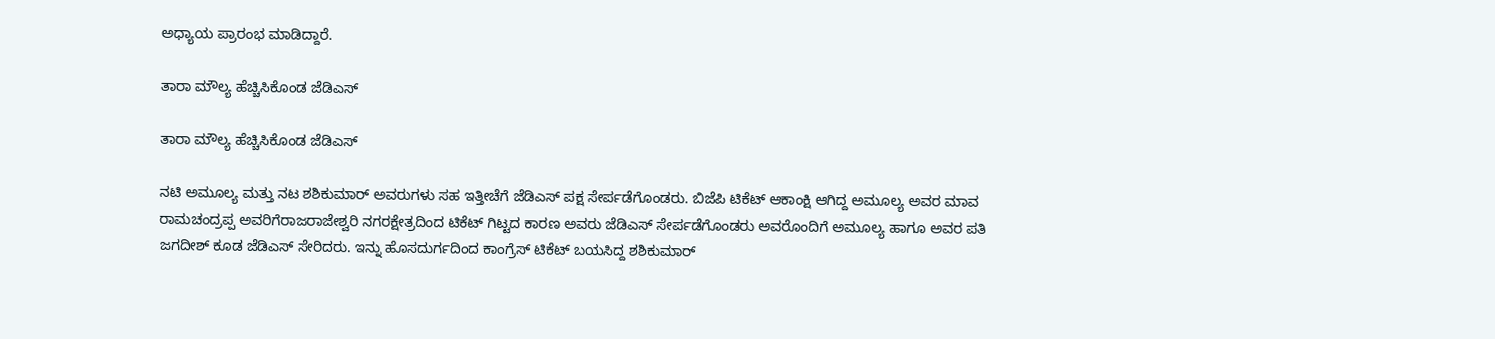ಅಧ್ಯಾಯ ಪ್ರಾರಂಭ ಮಾಡಿದ್ದಾರೆ.

ತಾರಾ ಮೌಲ್ಯ ಹೆಚ್ಚಿಸಿಕೊಂಡ ಜೆಡಿಎಸ್

ತಾರಾ ಮೌಲ್ಯ ಹೆಚ್ಚಿಸಿಕೊಂಡ ಜೆಡಿಎಸ್

ನಟಿ ಅಮೂಲ್ಯ ಮತ್ತು ನಟ ಶಶಿಕುಮಾರ್ ಅವರುಗಳು ಸಹ ಇತ್ತೀಚೆಗೆ ಜೆಡಿಎಸ್ ಪಕ್ಷ ಸೇರ್ಪಡೆಗೊಂಡರು. ಬಿಜೆಪಿ ಟಿಕೆಟ್ ಆಕಾಂಕ್ಷಿ ಆಗಿದ್ದ ಅಮೂಲ್ಯ ಅವರ ಮಾವ ರಾಮಚಂದ್ರಪ್ಪ ಅವರಿಗೆರಾಜರಾಜೇಶ್ವರಿ ನಗರಕ್ಷೇತ್ರದಿಂದ ಟಿಕೆಟ್ ಗಿಟ್ಟದ ಕಾರಣ ಅವರು ಜೆಡಿಎಸ್ ಸೇರ್ಪಡೆಗೊಂಡರು ಅವರೊಂದಿಗೆ ಅಮೂಲ್ಯ ಹಾಗೂ ಅವರ ಪತಿ ಜಗದೀಶ್ ಕೂಡ ಜೆಡಿಎಸ್ ಸೇರಿದರು. ಇನ್ನು ಹೊಸದುರ್ಗದಿಂದ ಕಾಂಗ್ರೆಸ್ ಟಿಕೆಟ್ ಬಯಸಿದ್ದ ಶಶಿಕುಮಾರ್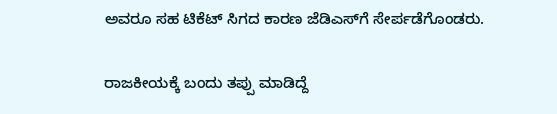ಅವರೂ ಸಹ ಟಿಕೆಟ್ ಸಿಗದ ಕಾರಣ ಜೆಡಿಎಸ್‌ಗೆ ಸೇರ್ಪಡೆಗೊಂಡರು.

ರಾಜಕೀಯಕ್ಕೆ ಬಂದು ತಪ್ಪು ಮಾಡಿದ್ದೆ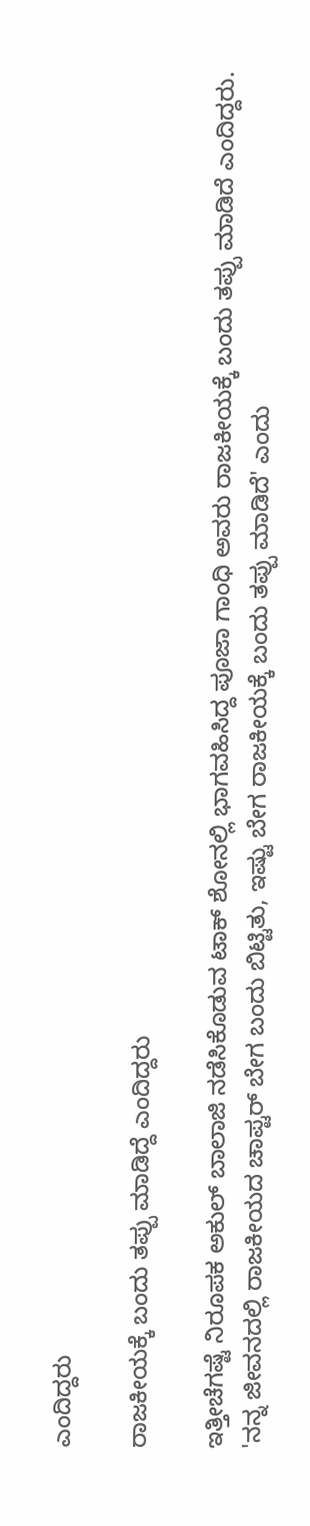ಎಂದಿದ್ದರು

ರಾಜಕೀಯಕ್ಕೆ ಬಂದು ತಪ್ಪು ಮಾಡಿದ್ದೆ ಎಂದಿದ್ದರು

ಇತ್ತೀಚೆಗಷ್ಟೆ ನಿರೂಪಕ ಅಕುಲ್ ಬಾಲಾಜಿ ನಡೆಸಿಕೊಡುವ ಟಾಕ್ ಶೋನಲ್ಲಿ ಭಾಗವಹಿಸಿದ್ದ ಪೂಜಾ ಗಾಂಧಿ ಅವರು ರಾಜಕೀಯಕ್ಕೆ ಬಂದು ತಪ್ಪು ಮಾಡಿದೆ ಎಂದಿದ್ದರು. 'ನನ್ನ ಜೀವನದಲ್ಲಿ ರಾಜಕೀಯದ ಚಾಪ್ಟರ್ ಬೇಗ ಬಂದು ಬಿಟ್ಟಿತು, ಇಷ್ಟು ಬೇಗ ರಾಜಕೀಯಕ್ಕೆ ಬಂದು ತಪ್ಪು ಮಾಡಿದೆ' ಎಂದು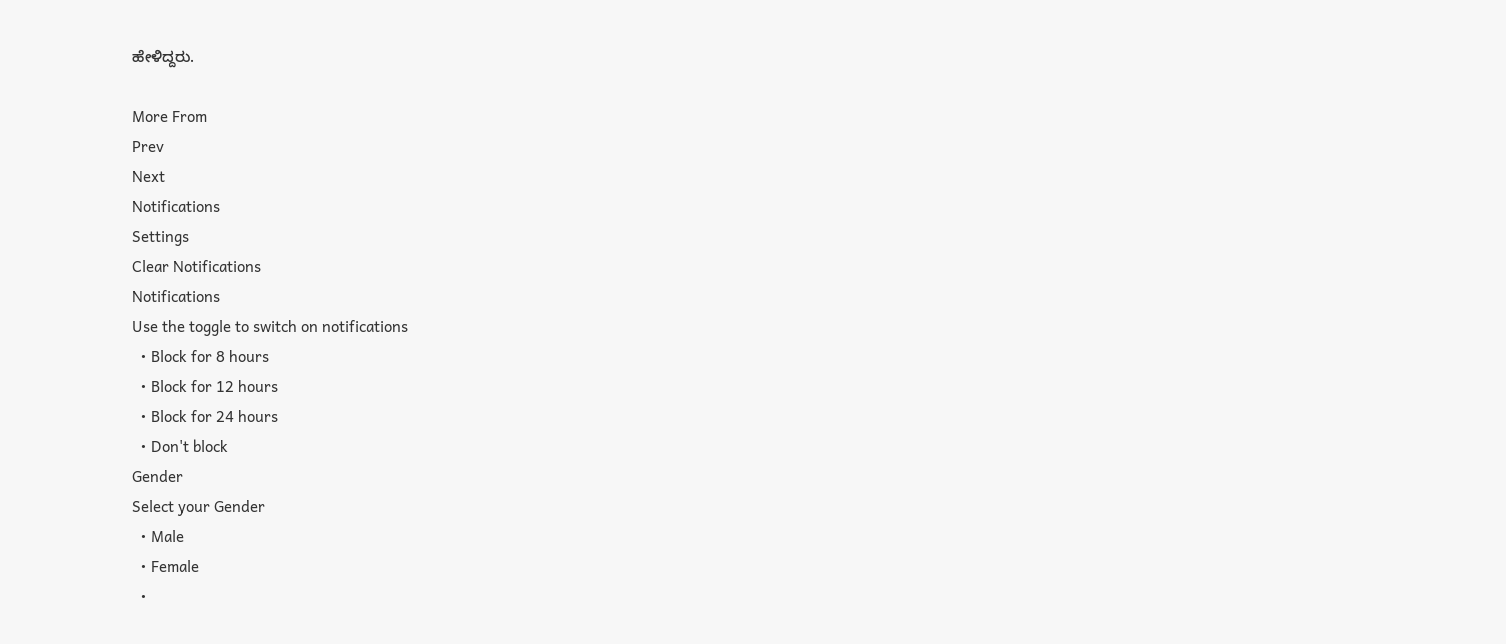ಹೇಳಿದ್ದರು.

More From
Prev
Next
Notifications
Settings
Clear Notifications
Notifications
Use the toggle to switch on notifications
  • Block for 8 hours
  • Block for 12 hours
  • Block for 24 hours
  • Don't block
Gender
Select your Gender
  • Male
  • Female
  •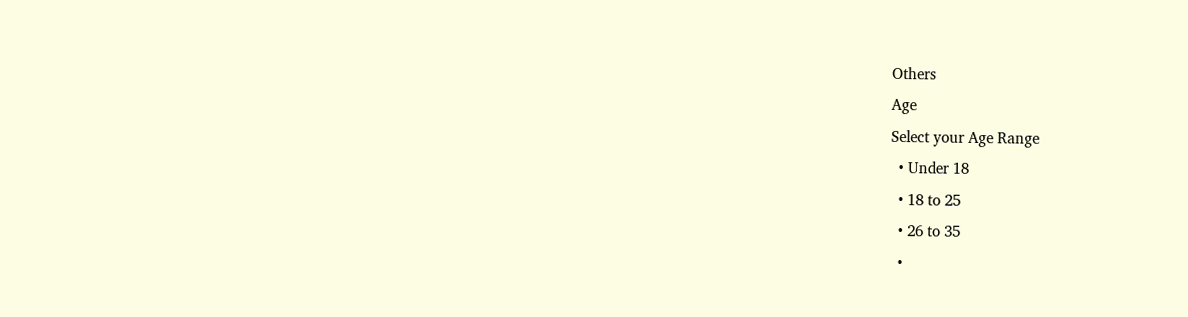Others
Age
Select your Age Range
  • Under 18
  • 18 to 25
  • 26 to 35
  •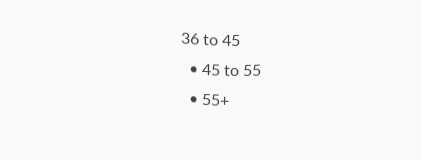36 to 45
  • 45 to 55
  • 55+